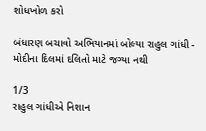શોધખોળ કરો

બંધારણ બચાવો અભિયાનમાં બોલ્યા રાહુલ ગાંધી - મોદીના દિલમાં દલિતો માટે જગ્યા નથી

1/3
રાહુલ ગાંધીએ નિશાન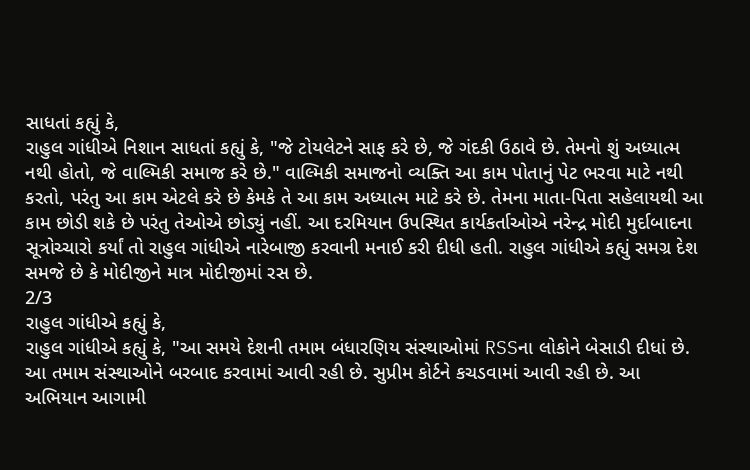સાધતાં કહ્યું કે,
રાહુલ ગાંધીએ નિશાન સાધતાં કહ્યું કે, "જે ટોયલેટને સાફ કરે છે, જે ગંદકી ઉઠાવે છે. તેમનો શું અધ્યાત્મ નથી હોતો, જે વાલ્મિકી સમાજ કરે છે." વાલ્મિકી સમાજનો વ્યક્તિ આ કામ પોતાનું પેટ ભરવા માટે નથી કરતો, પરંતુ આ કામ એટલે કરે છે કેમકે તે આ કામ અધ્યાત્મ માટે કરે છે. તેમના માતા-પિતા સહેલાયથી આ કામ છોડી શકે છે પરંતુ તેઓએ છોડ્યું નહીં. આ દરમિયાન ઉપસ્થિત કાર્યકર્તાઓએ નરેન્દ્ર મોદી મુર્દાબાદના સૂત્રોચ્ચારો કર્યાં તો રાહુલ ગાંધીએ નારેબાજી કરવાની મનાઈ કરી દીધી હતી. રાહુલ ગાંધીએ કહ્યું સમગ્ર દેશ સમજે છે કે મોદીજીને માત્ર મોદીજીમાં રસ છે.
2/3
રાહુલ ગાંધીએ કહ્યું કે,
રાહુલ ગાંધીએ કહ્યું કે, "આ સમયે દેશની તમામ બંધારણિય સંસ્થાઓમાં RSSના લોકોને બેસાડી દીધાં છે. આ તમામ સંસ્થાઓને બરબાદ કરવામાં આવી રહી છે. સુપ્રીમ કોર્ટને કચડવામાં આવી રહી છે. આ અભિયાન આગામી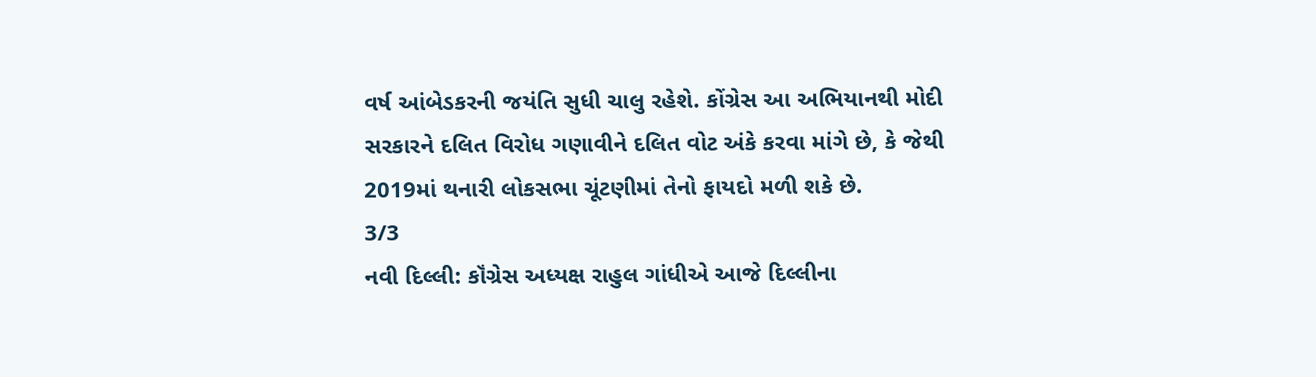વર્ષ આંબેડકરની જયંતિ સુધી ચાલુ રહેશે. કોંગ્રેસ આ અભિયાનથી મોદી સરકારને દલિત વિરોધ ગણાવીને દલિત વોટ અંકે કરવા માંગે છે, કે જેથી 2019માં થનારી લોકસભા ચૂંટણીમાં તેનો ફાયદો મળી શકે છે.
3/3
નવી દિલ્લી: કૉંગ્રેસ અધ્યક્ષ રાહુલ ગાંધીએ આજે દિલ્લીના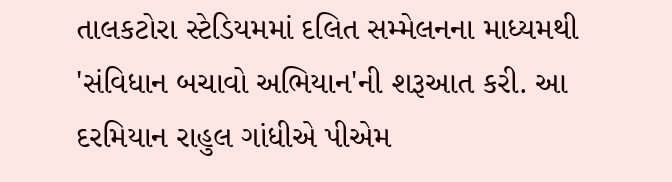તાલકટોરા સ્ટેડિયમમાં દલિત સમ્મેલનના માધ્યમથી 'સંવિધાન બચાવો અભિયાન'ની શરૂઆત કરી. આ દરમિયાન રાહુલ ગાંધીએ પીએમ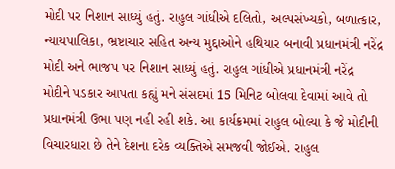મોદી પર નિશાન સાધ્યું હતું. રાહુલ ગાંધીએ દલિતો, અલ્પસંખ્યકો, બળાત્કાર, ન્યાયપાલિકા, ભ્રષ્ટાચાર સહિત અન્ય મુદ્દાઓને હથિયાર બનાવી પ્રધાનમંત્રી નરેંદ્ર મોદી અને ભાજપ પર નિશાન સાધ્યું હતું. રાહુલ ગાંધીએ પ્રધાનમંત્રી નરેંદ્ર મોદીને પડકાર આપતા કહ્યું મને સંસદમાં 15 મિનિટ બોલવા દેવામાં આવે તો પ્રધાનમંત્રી ઉભા પણ નહી રહી શકે. આ કાર્યક્રમમાં રાહુલ બોલ્યા કે જે મોદીની વિચારધારા છે તેને દેશના દરેક વ્યક્તિએ સમજવી જોઈએ. રાહુલ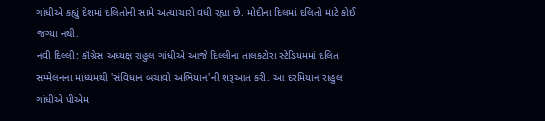ગાંધીએ કહ્યું દેશમાં દલિતોની સામે અત્યાચારો વધી રહ્યા છે. મોદીના દિલમાં દલિતો માટે કોઈ જગ્યા નથી.
નવી દિલ્લી: કૉંગ્રેસ અધ્યક્ષ રાહુલ ગાંધીએ આજે દિલ્લીના તાલકટોરા સ્ટેડિયમમાં દલિત સમ્મેલનના માધ્યમથી 'સંવિધાન બચાવો અભિયાન'ની શરૂઆત કરી. આ દરમિયાન રાહુલ ગાંધીએ પીએમ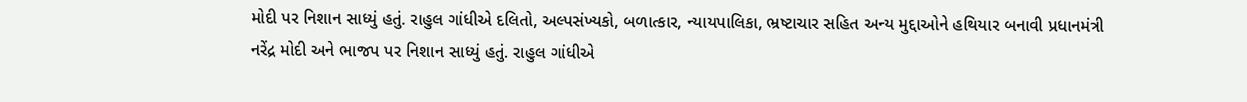મોદી પર નિશાન સાધ્યું હતું. રાહુલ ગાંધીએ દલિતો, અલ્પસંખ્યકો, બળાત્કાર, ન્યાયપાલિકા, ભ્રષ્ટાચાર સહિત અન્ય મુદ્દાઓને હથિયાર બનાવી પ્રધાનમંત્રી નરેંદ્ર મોદી અને ભાજપ પર નિશાન સાધ્યું હતું. રાહુલ ગાંધીએ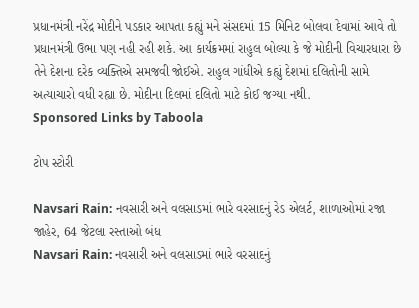પ્રધાનમંત્રી નરેંદ્ર મોદીને પડકાર આપતા કહ્યું મને સંસદમાં 15 મિનિટ બોલવા દેવામાં આવે તો પ્રધાનમંત્રી ઉભા પણ નહી રહી શકે. આ કાર્યક્રમમાં રાહુલ બોલ્યા કે જે મોદીની વિચારધારા છે તેને દેશના દરેક વ્યક્તિએ સમજવી જોઈએ. રાહુલ ગાંધીએ કહ્યું દેશમાં દલિતોની સામે અત્યાચારો વધી રહ્યા છે. મોદીના દિલમાં દલિતો માટે કોઈ જગ્યા નથી.
Sponsored Links by Taboola

ટોપ સ્ટોરી

Navsari Rain: નવસારી અને વલસાડમાં ભારે વરસાદનું રેડ એલર્ટ, શાળાઓમાં રજા જાહેર, 64 જેટલા રસ્તાઓ બંધ
Navsari Rain: નવસારી અને વલસાડમાં ભારે વરસાદનું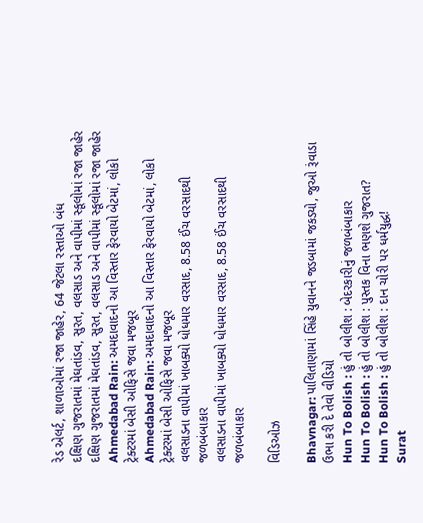રેડ એલર્ટ, શાળાઓમાં રજા જાહેર, 64 જેટલા રસ્તાઓ બંધ
દક્ષિણ ગુજરાતમાં મેઘતાંડવ, સુરત, વલસાડ અને વાપીમાં સ્કૂલોમાં રજા જાહેર
દક્ષિણ ગુજરાતમાં મેઘતાંડવ, સુરત, વલસાડ અને વાપીમાં સ્કૂલોમાં રજા જાહેર
Ahmedabad Rain: અમદાવાદનો આ વિસ્તાર ફેરવાયો બેટમાં, લોકો ટ્રેક્ટરમાં બેસી ઓફિસે જવા મજબૂર
Ahmedabad Rain: અમદાવાદનો આ વિસ્તાર ફેરવાયો બેટમાં, લોકો ટ્રેક્ટરમાં બેસી ઓફિસે જવા મજબૂર
વલસાડના વાપીમાં ખાબક્યો ધોધમાર વરસાદ, 8.58 ઈંચ વરસાદથી જળબંબાકાર
વલસાડના વાપીમાં ખાબક્યો ધોધમાર વરસાદ, 8.58 ઈંચ વરસાદથી જળબંબાકાર

વિડિઓઝ

Bhavnagar: પાલિતાણામાં સિંહે યુવાનને જડબામાં જકડ્યો, જુઓ રૂંવાડા ઉભા કરી દે તેવો વીડિયો
Hun To Bolish : હું તો બોલીશ : બેદરકારીનું જળબંબાકાર
Hun To Bolish : હું તો બોલીશ : પુસ્તક વિના ભણશે ગુજરાત?
Hun To Bolish : હું તો બોલીશ : દાન ચોરી પર ધર્મયુદ્ધ!
Surat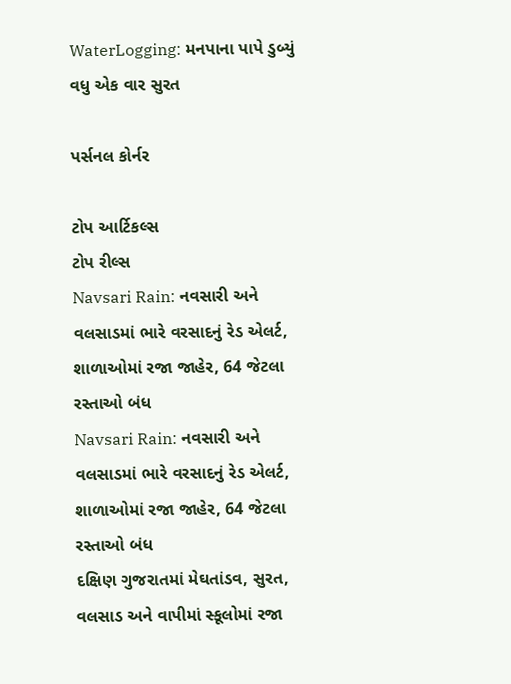WaterLogging: મનપાના પાપે ડુબ્યું વધુ એક વાર સુરત

પર્સનલ કોર્નર

ટોપ આર્ટિકલ્સ
ટોપ રીલ્સ
Navsari Rain: નવસારી અને વલસાડમાં ભારે વરસાદનું રેડ એલર્ટ, શાળાઓમાં રજા જાહેર, 64 જેટલા રસ્તાઓ બંધ
Navsari Rain: નવસારી અને વલસાડમાં ભારે વરસાદનું રેડ એલર્ટ, શાળાઓમાં રજા જાહેર, 64 જેટલા રસ્તાઓ બંધ
દક્ષિણ ગુજરાતમાં મેઘતાંડવ, સુરત, વલસાડ અને વાપીમાં સ્કૂલોમાં રજા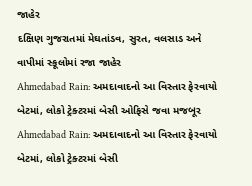જાહેર
દક્ષિણ ગુજરાતમાં મેઘતાંડવ, સુરત, વલસાડ અને વાપીમાં સ્કૂલોમાં રજા જાહેર
Ahmedabad Rain: અમદાવાદનો આ વિસ્તાર ફેરવાયો બેટમાં, લોકો ટ્રેક્ટરમાં બેસી ઓફિસે જવા મજબૂર
Ahmedabad Rain: અમદાવાદનો આ વિસ્તાર ફેરવાયો બેટમાં, લોકો ટ્રેક્ટરમાં બેસી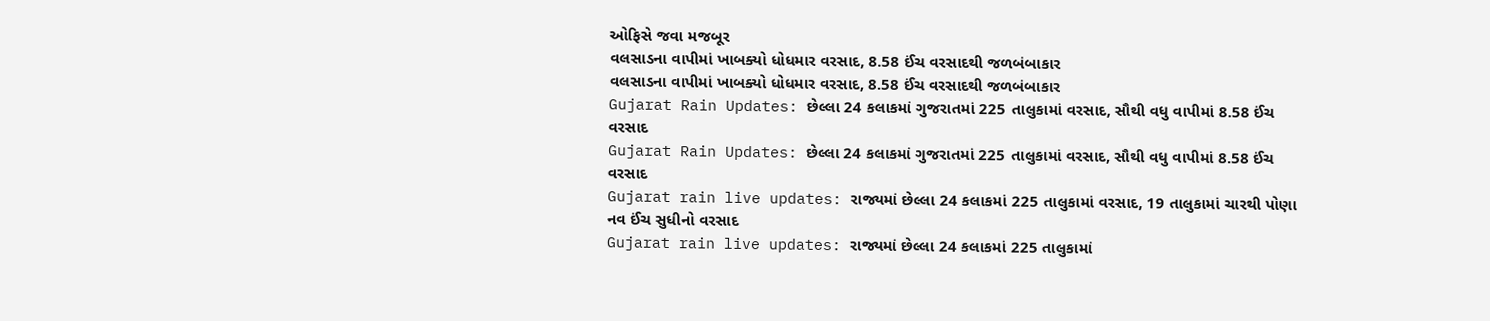ઓફિસે જવા મજબૂર
વલસાડના વાપીમાં ખાબક્યો ધોધમાર વરસાદ, 8.58 ઈંચ વરસાદથી જળબંબાકાર
વલસાડના વાપીમાં ખાબક્યો ધોધમાર વરસાદ, 8.58 ઈંચ વરસાદથી જળબંબાકાર
Gujarat Rain Updates: છેલ્લા 24 કલાકમાં ગુજરાતમાં 225 તાલુકામાં વરસાદ, સૌથી વધુ વાપીમાં 8.58 ઈંચ વરસાદ
Gujarat Rain Updates: છેલ્લા 24 કલાકમાં ગુજરાતમાં 225 તાલુકામાં વરસાદ, સૌથી વધુ વાપીમાં 8.58 ઈંચ વરસાદ
Gujarat rain live updates: રાજ્યમાં છેલ્લા 24 કલાકમાં 225 તાલુકામાં વરસાદ, 19 તાલુકામાં ચારથી પોણા નવ ઈંચ સુધીનો વરસાદ
Gujarat rain live updates: રાજ્યમાં છેલ્લા 24 કલાકમાં 225 તાલુકામાં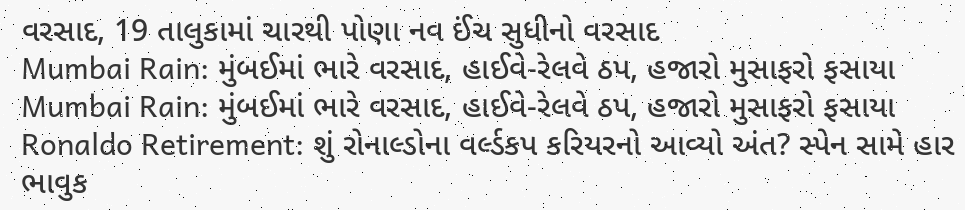વરસાદ, 19 તાલુકામાં ચારથી પોણા નવ ઈંચ સુધીનો વરસાદ
Mumbai Rain: મુંબઈમાં ભારે વરસાદ, હાઈવે-રેલવે ઠપ, હજારો મુસાફરો ફસાયા
Mumbai Rain: મુંબઈમાં ભારે વરસાદ, હાઈવે-રેલવે ઠપ, હજારો મુસાફરો ફસાયા
Ronaldo Retirement: શું રોનાલ્ડોના વર્લ્ડકપ કરિયરનો આવ્યો અંત? સ્પેન સામે હાર ભાવુક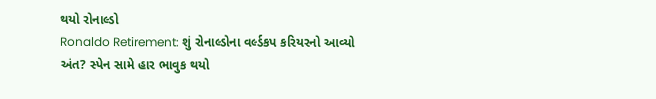થયો રોનાલ્ડો
Ronaldo Retirement: શું રોનાલ્ડોના વર્લ્ડકપ કરિયરનો આવ્યો અંત? સ્પેન સામે હાર ભાવુક થયો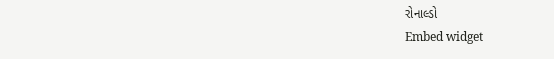રોનાલ્ડો
Embed widget